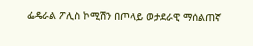ፌዴራል ፖሊስ ኮሚሽን በጦላይ ወታደራዊ ማሰልጠኛ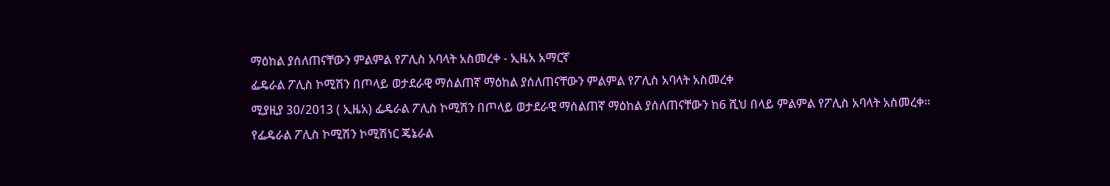ማዕከል ያሰለጠናቸውን ምልምል የፖሊስ አባላት አስመረቀ - ኢዜአ አማርኛ
ፌዴራል ፖሊስ ኮሚሽን በጦላይ ወታደራዊ ማሰልጠኛ ማዕከል ያሰለጠናቸውን ምልምል የፖሊስ አባላት አስመረቀ
ሚያዚያ 30/2013 ( ኢዜአ) ፌዴራል ፖሊስ ኮሚሽን በጦላይ ወታደራዊ ማሰልጠኛ ማዕከል ያሰለጠናቸውን ከ6 ሺህ በላይ ምልምል የፖሊስ አባላት አስመረቀ።
የፌዴራል ፖሊስ ኮሚሽን ኮሚሽነር ጄኔራል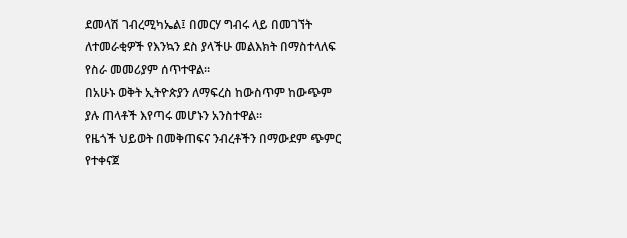ደመላሽ ገብረሚካኤል፤ በመርሃ ግብሩ ላይ በመገኘት ለተመራቂዎች የእንኳን ደስ ያላችሁ መልእክት በማስተላለፍ የስራ መመሪያም ሰጥተዋል።
በአሁኑ ወቅት ኢትዮጵያን ለማፍረስ ከውስጥም ከውጭም ያሉ ጠላቶች እየጣሩ መሆኑን አንስተዋል።
የዜጎች ህይወት በመቅጠፍና ንብረቶችን በማውደም ጭምር የተቀናጀ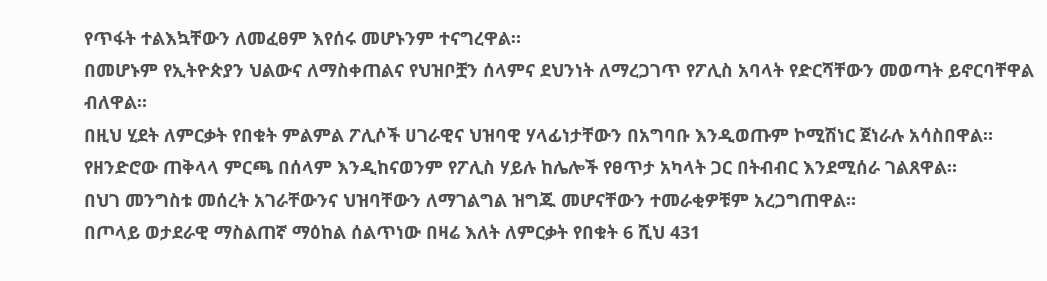የጥፋት ተልእኳቸውን ለመፈፀም እየሰሩ መሆኑንም ተናግረዋል።
በመሆኑም የኢትዮጵያን ህልውና ለማስቀጠልና የህዝቦቿን ሰላምና ደህንነት ለማረጋገጥ የፖሊስ አባላት የድርሻቸውን መወጣት ይኖርባቸዋል ብለዋል።
በዚህ ሂደት ለምርቃት የበቁት ምልምል ፖሊሶች ሀገራዊና ህዝባዊ ሃላፊነታቸውን በአግባቡ እንዲወጡም ኮሚሽነር ጀነራሉ አሳስበዋል።
የዘንድሮው ጠቅላላ ምርጫ በሰላም እንዲከናወንም የፖሊስ ሃይሉ ከሌሎች የፀጥታ አካላት ጋር በትብብር እንደሚሰራ ገልጸዋል።
በህገ መንግስቱ መሰረት አገራቸውንና ህዝባቸውን ለማገልግል ዝግጁ መሆናቸውን ተመራቂዎቹም አረጋግጠዋል።
በጦላይ ወታደራዊ ማስልጠኛ ማዕከል ሰልጥነው በዛሬ እለት ለምርቃት የበቁት 6 ሺህ 431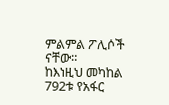ምልምል ፖሊሶች ናቸው።
ከእነዚህ መካከል 792ቱ የአፋር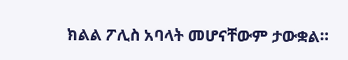ክልል ፖሊስ አባላት መሆናቸውም ታውቋል።